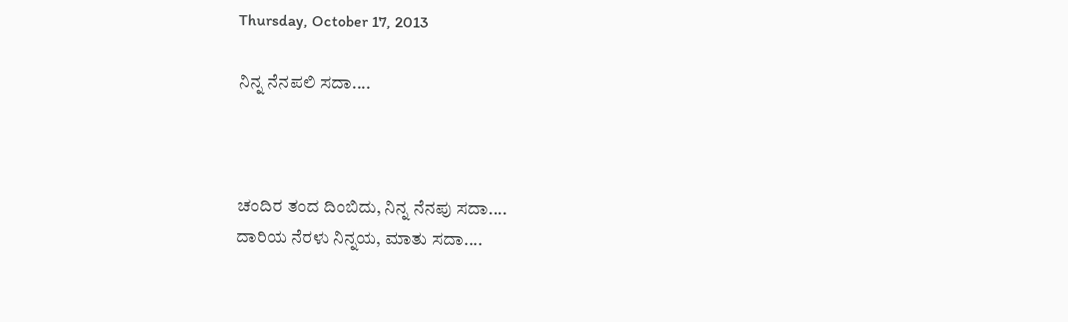Thursday, October 17, 2013

ನಿನ್ನ ನೆನಪಲಿ ಸದಾ....



ಚಂದಿರ ತಂದ ದಿಂಬಿದು, ನಿನ್ನ ನೆನಪು ಸದಾ....
ದಾರಿಯ ನೆರಳು ನಿನ್ನಯ, ಮಾತು ಸದಾ....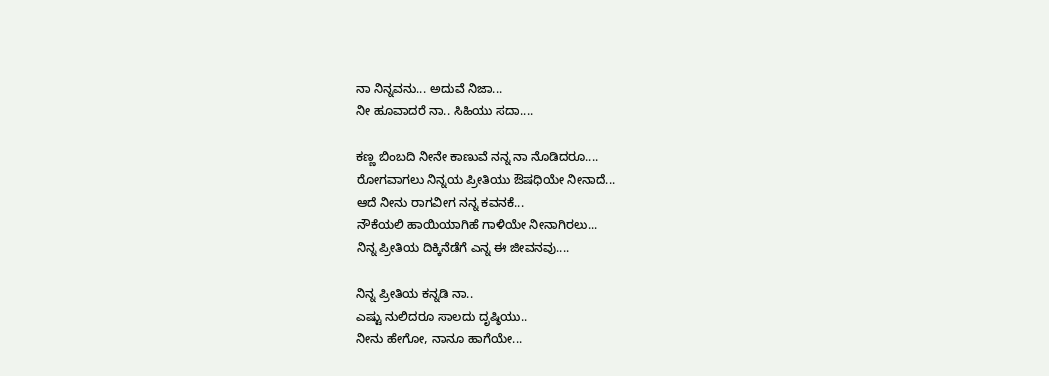ನಾ ನಿನ್ನವನು... ಅದುವೆ ನಿಜಾ...
ನೀ ಹೂವಾದರೆ ನಾ.. ಸಿಹಿಯು ಸದಾ....

ಕಣ್ಣ ಬಿಂಬದಿ ನೀನೇ ಕಾಣುವೆ ನನ್ನ ನಾ ನೊಡಿದರೂ....
ರೋಗವಾಗಲು ನಿನ್ನಯ ಪ್ರೀತಿಯು ಔಷಧಿಯೇ ನೀನಾದೆ...
ಆದೆ ನೀನು ರಾಗವೀಗ ನನ್ನ ಕವನಕೆ...
ನೌಕೆಯಲಿ ಹಾಯಿಯಾಗಿಹೆ ಗಾಳಿಯೇ ನೀನಾಗಿರಲು...
ನಿನ್ನ ಪ್ರೀತಿಯ ದಿಕ್ಕಿನೆಡೆಗೆ ಎನ್ನ ಈ ಜೀವನವು....

ನಿನ್ನ ಪ್ರೀತಿಯ ಕನ್ನಡಿ ನಾ..
ಎಷ್ಟು ನುಲಿದರೂ ಸಾಲದು ದೃಷ್ಠಿಯು..
ನೀನು ಹೇಗೋ, ನಾನೂ ಹಾಗೆಯೇ...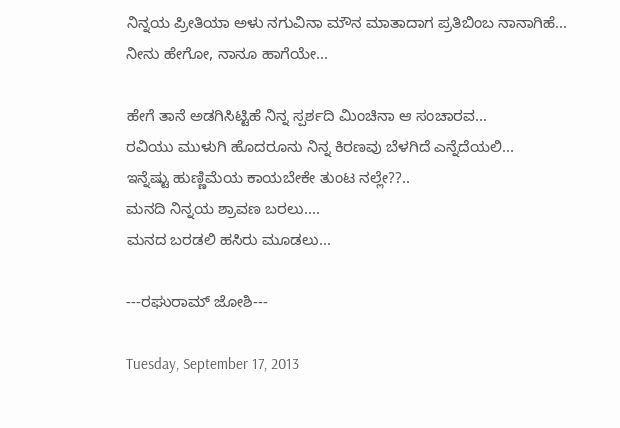ನಿನ್ನಯ ಪ್ರೀತಿಯಾ ಅಳು ನಗುವಿನಾ ಮೌನ ಮಾತಾದಾಗ ಪ್ರತಿಬಿಂಬ ನಾನಾಗಿಹೆ...
ನೀನು ಹೇಗೋ, ನಾನೂ ಹಾಗೆಯೇ...

ಹೇಗೆ ತಾನೆ ಅಡಗಿಸಿಟ್ಟಿಹೆ ನಿನ್ನ ಸ್ಪರ್ಶದಿ ಮಿಂಚಿನಾ ಆ ಸಂಚಾರವ...
ರವಿಯು ಮುಳುಗಿ ಹೊದರೂನು ನಿನ್ನ ಕಿರಣವು ಬೆಳಗಿದೆ ಎನ್ನೆದೆಯಲಿ...
ಇನ್ನೆಷ್ಟು ಹುಣ್ಣಿಮೆಯ ಕಾಯಬೇಕೇ ತುಂಟ ನಲ್ಲೇ??..
ಮನದಿ ನಿನ್ನಯ ಶ್ರಾವಣ ಬರಲು....
ಮನದ ಬರಡಲಿ ಹಸಿರು ಮೂಡಲು...

---ರಘುರಾಮ್ ಜೋಶಿ---

Tuesday, September 17, 2013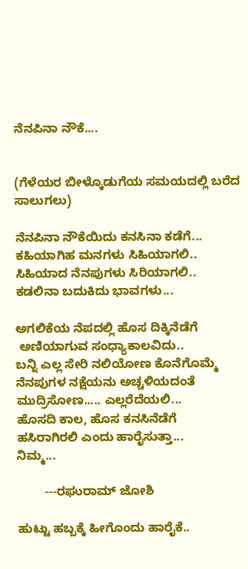ನೆನಪಿನಾ ನೌಕೆ....


(ಗೆಳೆಯರ ಬೀಳ್ಕೊಡುಗೆಯ ಸಮಯದಲ್ಲಿ ಬರೆದ ಸಾಲುಗಲು)

ನೆನಪಿನಾ ನೌಕೆಯಿದು ಕನಸಿನಾ ಕಡೆಗೆ...
ಕಹಿಯಾಗಿಹ ಮನಗಳು ಸಿಹಿಯಾಗಲಿ..
ಸಿಹಿಯಾದ ನೆನಪುಗಳು ಸಿರಿಯಾಗಲಿ..
ಕಡಲಿನಾ ಬದುಕಿದು ಭಾವಗಳು...

ಅಗಲಿಕೆಯ ನೆಪದಲ್ಲಿ ಹೊಸ ದಿಕ್ಕಿನೆಡೆಗೆ
 ಅಣಿಯಾಗುವ ಸಂಧ್ಯಾಕಾಲವಿದು..
ಬನ್ನಿ ಎಲ್ಲ ಸೇರಿ ನಲಿಯೋಣ ಕೊನೆಗೊಮ್ಮೆ
ನೆನಪುಗಳ ನಕ್ಷೆಯನು ಅಚ್ಚಳಿಯದಂತೆ ಮುದ್ರಿಸೋಣ..... ಎಲ್ಲರೆದೆಯಲಿ...
ಹೊಸದಿ ಕಾಲ, ಹೊಸ ಕನಸಿನೆಡೆಗೆ
ಹಸಿರಾಗಿರಲಿ ಎಂದು ಹಾರೈಸುತ್ತಾ...
ನಿಮ್ಮ...

        ---ರಘುರಾಮ್ ಜೋಶಿ

ಹುಟ್ಟು ಹಬ್ಬಕ್ಕೆ ಹೀಗೊಂದು ಹಾರೈಕೆ..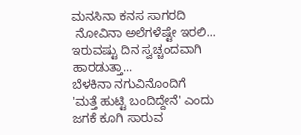ಮನಸಿನಾ ಕನಸ ಸಾಗರದಿ
 ನೋವಿನಾ ಅಲೆಗಳೆಷ್ಟೇ ಇರಲಿ...
ಇರುವಷ್ಟು ದಿನ ಸ್ವಚ್ಚಂದವಾಗಿ ಹಾರಡುತ್ತಾ...
ಬೆಳಕಿನಾ ನಗುವಿನೊಂದಿಗೆ
'ಮತ್ತೆ ಹುಟ್ಟಿ ಬಂದಿದ್ದೇನೆ' ಎಂದು
ಜಗಕೆ ಕೂಗಿ ಸಾರುವ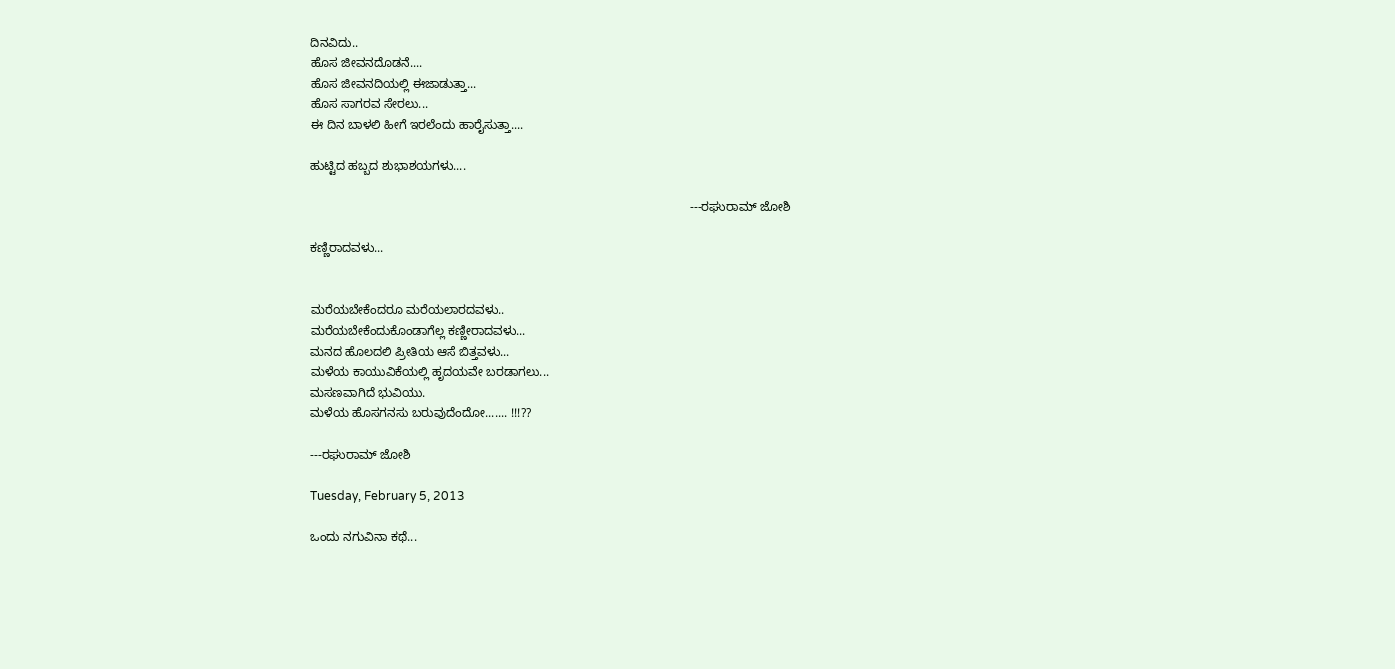ದಿನವಿದು..
ಹೊಸ ಜೀವನದೊಡನೆ....
ಹೊಸ ಜೀವನದಿಯಲ್ಲಿ ಈಜಾಡುತ್ತಾ...
ಹೊಸ ಸಾಗರವ ಸೇರಲು...
ಈ ದಿನ ಬಾಳಲಿ ಹೀಗೆ ಇರಲೆಂದು ಹಾರೈಸುತ್ತಾ....

ಹುಟ್ಟಿದ ಹಬ್ಬದ ಶುಭಾಶಯಗಳು....

                                                                                                              ---ರಘುರಾಮ್ ಜೋಶಿ

ಕಣ್ಣಿರಾದವಳು...


ಮರೆಯಬೇಕೆಂದರೂ ಮರೆಯಲಾರದವಳು..
ಮರೆಯಬೇಕೆಂದುಕೊಂಡಾಗೆಲ್ಲ ಕಣ್ಣೀರಾದವಳು...
ಮನದ ಹೊಲದಲಿ ಪ್ರೀತಿಯ ಆಸೆ ಬಿತ್ತವಳು...
ಮಳೆಯ ಕಾಯುವಿಕೆಯಲ್ಲಿ ಹೃದಯವೇ ಬರಡಾಗಲು...
ಮಸಣವಾಗಿದೆ ಭುವಿಯು.
ಮಳೆಯ ಹೊಸಗನಸು ಬರುವುದೆಂದೋ....... !!!??

---ರಘುರಾಮ್ ಜೋಶಿ

Tuesday, February 5, 2013

ಒಂದು ನಗುವಿನಾ ಕಥೆ...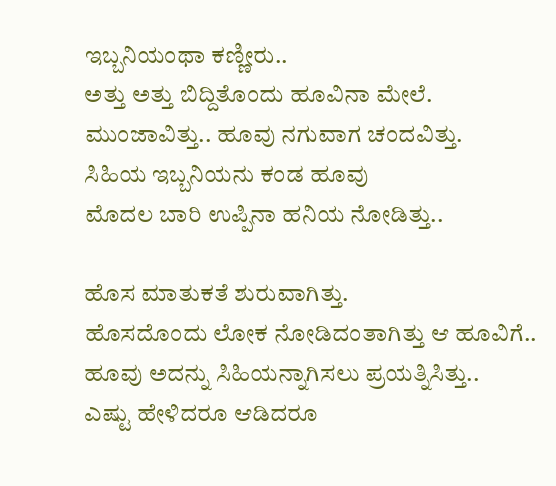ಇಬ್ಬನಿಯಂಥಾ ಕಣ್ಣೀರು..
ಅತ್ತು ಅತ್ತು ಬಿದ್ದಿತೊಂದು ಹೂವಿನಾ ಮೇಲೆ.
ಮುಂಜಾವಿತ್ತು.. ಹೂವು ನಗುವಾಗ ಚಂದವಿತ್ತು.
ಸಿಹಿಯ ಇಬ್ಬನಿಯನು ಕಂಡ ಹೂವು
ಮೊದಲ ಬಾರಿ ಉಪ್ಪಿನಾ ಹನಿಯ ನೋಡಿತ್ತು..

ಹೊಸ ಮಾತುಕತೆ ಶುರುವಾಗಿತ್ತು.
ಹೊಸದೊಂದು ಲೋಕ ನೋಡಿದಂತಾಗಿತ್ತು ಆ ಹೂವಿಗೆ..
ಹೂವು ಅದನ್ನು ಸಿಹಿಯನ್ನಾಗಿಸಲು ಪ್ರಯತ್ನಿಸಿತ್ತು..
ಎಷ್ಟು ಹೇಳಿದರೂ ಆಡಿದರೂ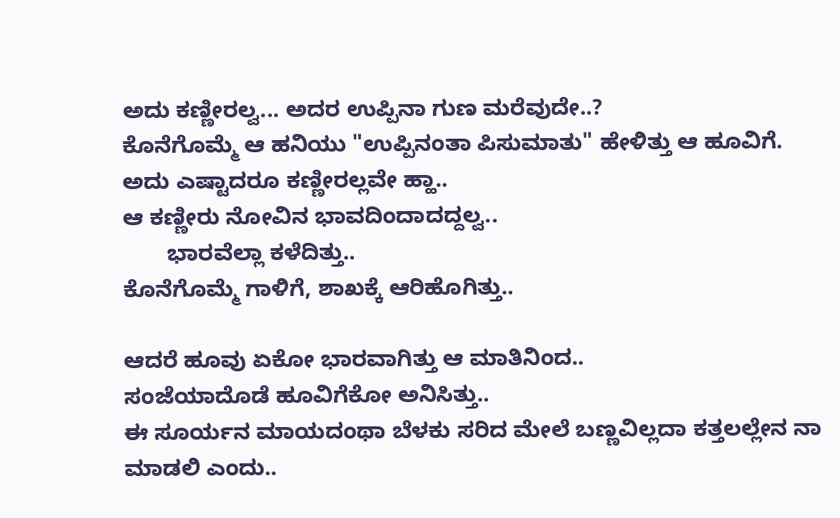ಅದು ಕಣ್ಣೀರಲ್ವ... ಅದರ ಉಪ್ಪಿನಾ ಗುಣ ಮರೆವುದೇ..?
ಕೊನೆಗೊಮ್ಮೆ ಆ ಹನಿಯು "ಉಪ್ಪಿನಂತಾ ಪಿಸುಮಾತು" ಹೇಳಿತ್ತು ಆ ಹೂವಿಗೆ.
ಅದು ಎಷ್ಟಾದರೂ ಕಣ್ಣೀರಲ್ಲವೇ ಹ್ಹಾ..
ಆ ಕಣ್ಣೀರು ನೋವಿನ ಭಾವದಿಂದಾದದ್ದಲ್ವ..
       ಭಾರವೆಲ್ಲಾ ಕಳೆದಿತ್ತು..
ಕೊನೆಗೊಮ್ಮೆ ಗಾಳಿಗೆ, ಶಾಖಕ್ಕೆ ಆರಿಹೊಗಿತ್ತು..

ಆದರೆ ಹೂವು ಏಕೋ ಭಾರವಾಗಿತ್ತು ಆ ಮಾತಿನಿಂದ..
ಸಂಜೆಯಾದೊಡೆ ಹೂವಿಗೆಕೋ ಅನಿಸಿತ್ತು..
ಈ ಸೂರ್ಯನ ಮಾಯದಂಥಾ ಬೆಳಕು ಸರಿದ ಮೇಲೆ ಬಣ್ಣವಿಲ್ಲದಾ ಕತ್ತಲಲ್ಲೇನ ನಾ ಮಾಡಲಿ ಎಂದು..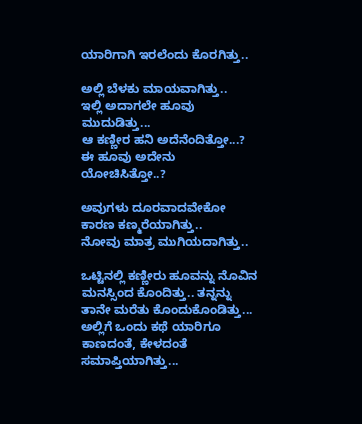ಯಾರಿಗಾಗಿ ಇರಲೆಂದು ಕೊರಗಿತ್ತು..

ಅಲ್ಲಿ ಬೆಳಕು ಮಾಯವಾಗಿತ್ತು..
ಇಲ್ಲಿ ಅದಾಗಲೇ ಹೂವು ಮುದುಡಿತ್ತು...
ಆ ಕಣ್ಣೀರ ಹನಿ ಅದೆನೆಂದಿತ್ತೋ...?
ಈ ಹೂವು ಅದೇನು ಯೋಚಿಸಿತ್ತೋ..?

ಅವುಗಳು ದೂರವಾದವೇಕೋ ಕಾರಣ ಕಣ್ಮರೆಯಾಗಿತ್ತು..
ನೋವು ಮಾತ್ರ ಮುಗಿಯದಾಗಿತ್ತು..

ಒಟ್ಟಿನಲ್ಲಿ ಕಣ್ಣೀರು ಹೂವನ್ನು ನೊವಿನ ಮನಸ್ಸಿಂದ ಕೊಂದಿತ್ತು.. ತನ್ನನ್ನು ತಾನೇ ಮರೆತು ಕೊಂದುಕೊಂಡಿತ್ತು...
ಅಲ್ಲಿಗೆ ಒಂದು ಕಥೆ ಯಾರಿಗೂ ಕಾಣದಂತೆ, ಕೇಳದಂತೆ ಸಮಾಪ್ತಿಯಾಗಿತ್ತು...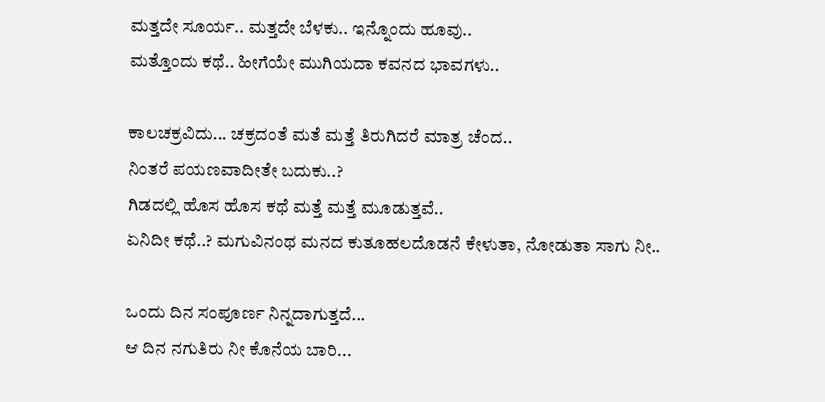ಮತ್ತದೇ ಸೂರ್ಯ.. ಮತ್ತದೇ ಬೆಳಕು.. ಇನ್ನೊಂದು ಹೂವು..
ಮತ್ತೊಂದು ಕಥೆ.. ಹೀಗೆಯೇ ಮುಗಿಯದಾ ಕವನದ ಭಾವಗಳು..

ಕಾಲಚಕ್ರವಿದು... ಚಕ್ರದಂತೆ ಮತೆ ಮತ್ತೆ ತಿರುಗಿದರೆ ಮಾತ್ರ ಚೆಂದ..
ನಿಂತರೆ ಪಯಣವಾದೀತೇ ಬದುಕು..?
ಗಿಡದಲ್ಲಿ ಹೊಸ ಹೊಸ ಕಥೆ ಮತ್ತೆ ಮತ್ತೆ ಮೂಡುತ್ತವೆ..
ಏನಿದೀ ಕಥೆ..? ಮಗುವಿನಂಥ ಮನದ ಕುತೂಹಲದೊಡನೆ ಕೇಳುತಾ, ನೋಡುತಾ ಸಾಗು ನೀ..

ಒಂದು ದಿನ ಸಂಪೂರ್ಣ ನಿನ್ನದಾಗುತ್ತದೆ...
ಆ ದಿನ ನಗುತಿರು ನೀ ಕೊನೆಯ ಬಾರಿ...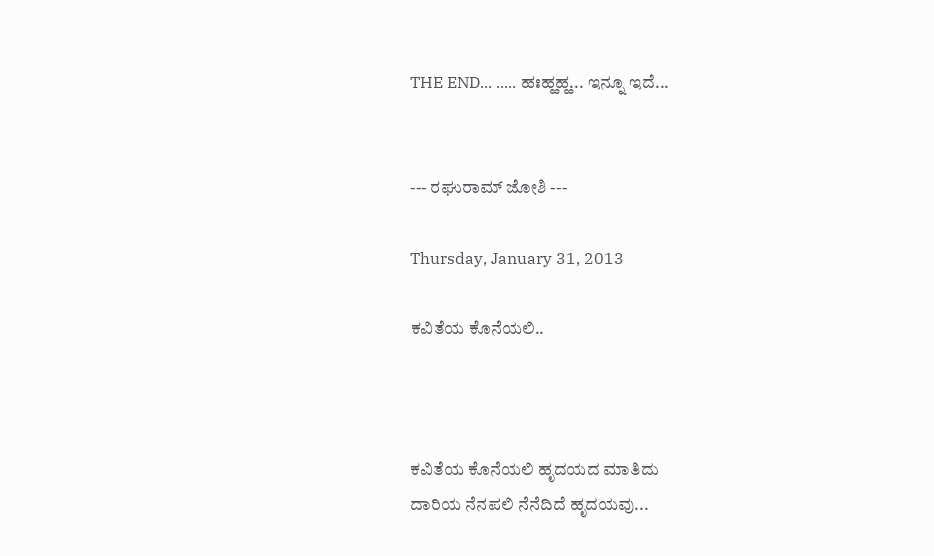THE END... ..... ಹಃಹ್ಹಹ್ಹ... ಇನ್ನೂ ಇದೆ...


--- ರಘುರಾಮ್ ಜೋಶಿ ---

Thursday, January 31, 2013

ಕವಿತೆಯ ಕೊನೆಯಲಿ..



ಕವಿತೆಯ ಕೊನೆಯಲಿ ಹೃದಯದ ಮಾತಿದು
ದಾರಿಯ ನೆನಪಲಿ ನೆನೆದಿದೆ ಹೃದಯವು...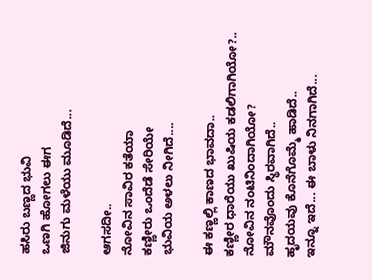ಹಸಿರು ಬಣ್ಣದ ಭುವಿ
ಒಣಗಿ ಹೋಗಲು ಈಗ
ಜಿನುಗು ಮಳೆಯು ಮೂಡಿದೆ...

ಆಗಸದೀ..
ನೋವಿನ ಸಾವಿರ ಕತೆಯಾ
ಕಣ್ಣೀರು ಒಂದೆಡೆ ಸೇರಿಯೇ
ಭುವಿಯ ಅಳಲು ನೀಗಿದೆ....

ಈ ಕಣ್ಣಲ್ಲಿ ಕಾಣದ ಭಾವದಾ..
ಕಣ್ಣೀರ ಧಾರೆಯು ಖುಷಿಯ ಕಡಲಿಗಾಗಿಯೋ?.. ನೋವಿನ ನಂಟಿನಿಂದಾಗಿಯೋ?
ಮೌನವೊಂದು ಸ್ಥಿರವಾಗಿದೆ..
ಹೃದಯವು ಕೊನೆಗೊಮ್ಮೆ ಹಾಡಿದೆ..
ಇನ್ನೂ ಇದೆ... ಈ ಬಾಳು ನಿನಗಾಗಿದೆ...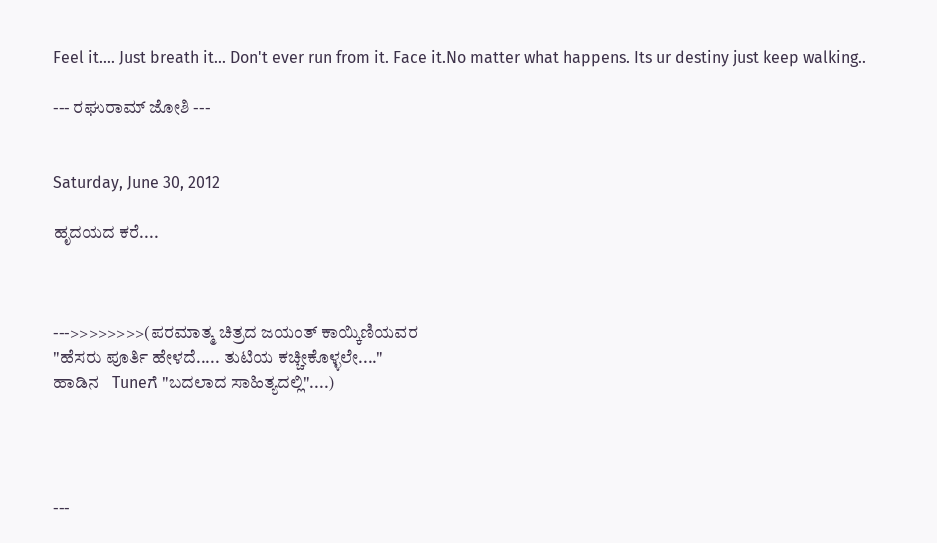Feel it.... Just breath it... Don't ever run from it. Face it.No matter what happens. Its ur destiny just keep walking..

--- ರಘುರಾಮ್ ಜೋಶಿ ---


Saturday, June 30, 2012

ಹೃದಯದ ಕರೆ....



--->>>>>>>>(ಪರಮಾತ್ಮ ಚಿತ್ರದ ಜಯಂತ್ ಕಾಯ್ಕಿಣಿಯವರ
"ಹೆಸರು ಪೂರ್ತಿ ಹೇಳದೆ..... ತುಟಿಯ ಕಚ್ಚೀಕೊಳ್ಳಲೇ...."
ಹಾಡಿನ   Tuneಗೆ "ಬದಲಾದ ಸಾಹಿತ್ಯದಲ್ಲಿ"....)




---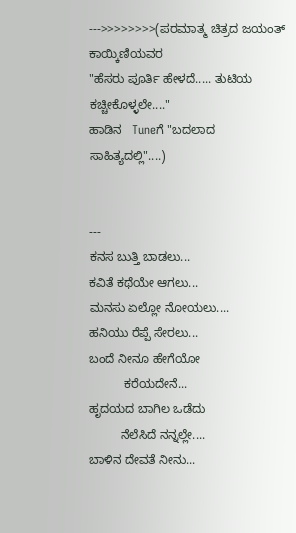--->>>>>>>>(ಪರಮಾತ್ಮ ಚಿತ್ರದ ಜಯಂತ್ ಕಾಯ್ಕಿಣಿಯವರ
"ಹೆಸರು ಪೂರ್ತಿ ಹೇಳದೆ..... ತುಟಿಯ ಕಚ್ಚೀಕೊಳ್ಳಲೇ...."
ಹಾಡಿನ   Tuneಗೆ "ಬದಲಾದ ಸಾಹಿತ್ಯದಲ್ಲಿ"....)


---
ಕನಸ ಬುತ್ತಿ ಬಾಡಲು...
ಕವಿತೆ ಕಥೆಯೇ ಆಗಲು...
ಮನಸು ಏಲ್ಲೋ ನೋಯಲು....
ಹನಿಯು ರೆಪ್ಪೆ ಸೇರಲು...
ಬಂದೆ ನೀನೂ ಹೇಗೆಯೋ
          ಕರೆಯದೇನೆ...
ಹೃದಯದ ಬಾಗಿಲ ಒಡೆದು
         ನೆಲೆಸಿದೆ ನನ್ನಲ್ಲೇ....
ಬಾಳಿನ ದೇವತೆ ನೀನು...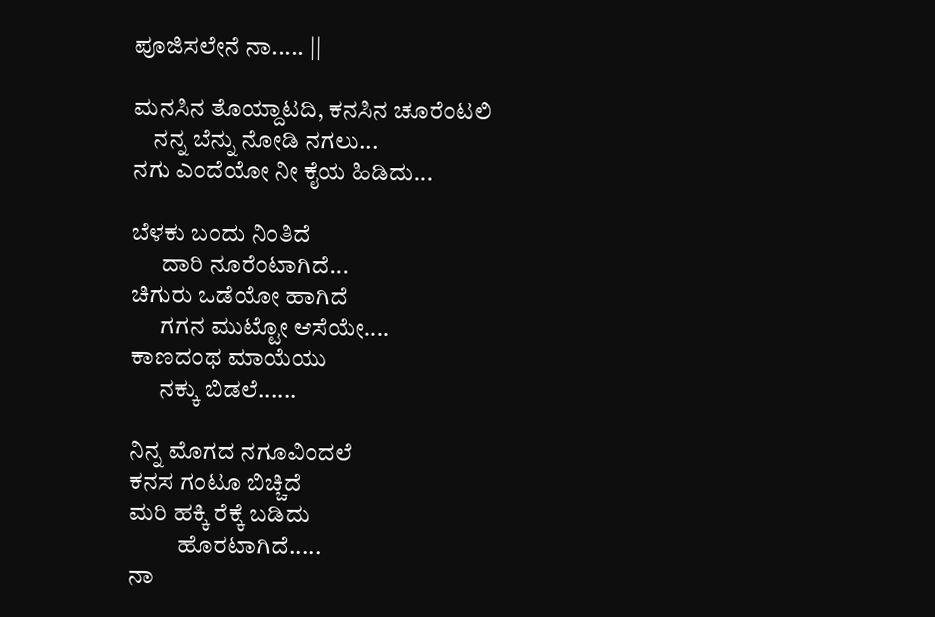ಪೂಜಿಸಲೇನೆ ನಾ..... ||

ಮನಸಿನ ತೊಯ್ದಾಟದಿ, ಕನಸಿನ ಚೂರೆಂಟಲಿ
    ನನ್ನ ಬೆನ್ನು ನೋಡಿ ನಗಲು...
ನಗು ಎಂದೆಯೋ ನೀ ಕೈಯ ಹಿಡಿದು...

ಬೆಳಕು ಬಂದು ನಿಂತಿದೆ
      ದಾರಿ ನೂರೆಂಟಾಗಿದೆ...
ಚಿಗುರು ಒಡೆಯೋ ಹಾಗಿದೆ
      ಗಗನ ಮುಟ್ಟೋ ಆಸೆಯೇ....
ಕಾಣದಂಥ ಮಾಯೆಯು
      ನಕ್ಕು ಬಿಡಲೆ......

ನಿನ್ನ ಮೊಗದ ನಗೂವಿಂದಲೆ
ಕನಸ ಗಂಟೂ ಬಿಚ್ಚಿದೆ
ಮರಿ ಹಕ್ಕಿ ರೆಕ್ಕೆ ಬಡಿದು
          ಹೊರಟಾಗಿದೆ.....
ನಾ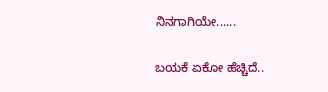ನಿನಗಾಗಿಯೇ......

ಬಯಕೆ ಏಕೋ ಹೆಚ್ಚಿದೆ..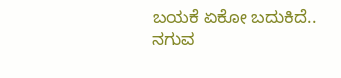ಬಯಕೆ ಏಕೋ ಬದುಕಿದೆ..
ನಗುವ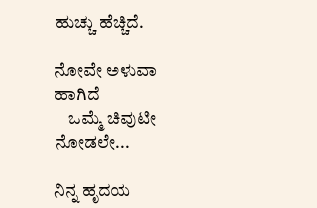ಹುಚ್ಚು ಹೆಚ್ಚಿದೆ.

ನೋವೇ ಅಳುವಾ ಹಾಗಿದೆ
    ಒಮ್ಮೆ ಚಿವುಟೀ ನೋಡಲೇ...

ನಿನ್ನ ಹೃದಯ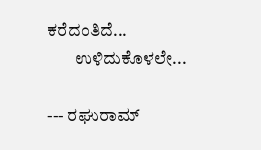ಕರೆದಂತಿದೆ...
        ಉಳಿದುಕೊಳಲೇ...

--- ರಘುರಾಮ್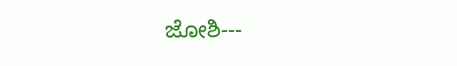ಜೋಶಿ---